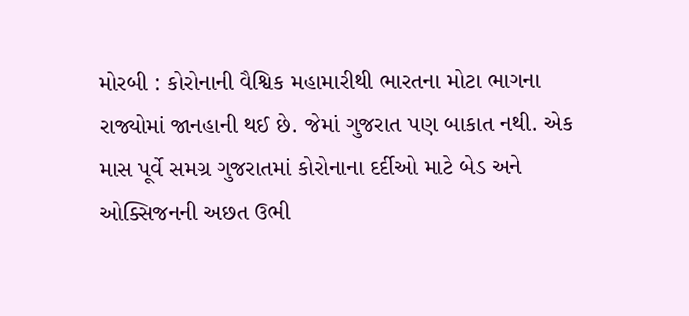મોરબી : કોરોનાની વૈશ્વિક મહામારીથી ભારતના મોટા ભાગના રાજ્યોમાં જાનહાની થઈ છે. જેમાં ગુજરાત પણ બાકાત નથી. એક માસ પૂર્વે સમગ્ર ગુજરાતમાં કોરોનાના દર્દીઓ માટે બેડ અને ઓક્સિજનની અછત ઉભી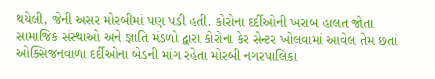થયેલી, જેની અસર મોરબીમાં પણ પડી હતી. કોરોના દર્દીઓની ખરાબ હાલત જોતા સામાજિક સંસ્થાઓ અને જ્ઞાતિ મંડળો દ્વારા કોરોના કેર સેન્ટર ખોલવામાં આવેલ તેમ છતાં ઓક્સિજનવાળા દર્દીઓના બેડની માંગ રહેતા મોરબી નગરપાલિકા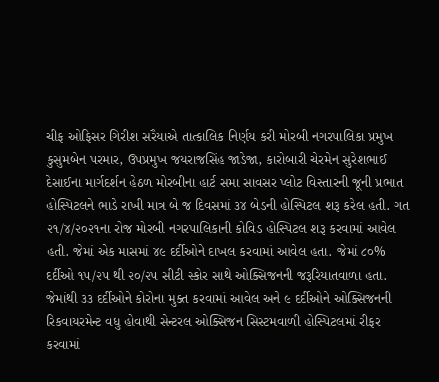ચીફ ઓફિસર ગિરીશ સરૈયાએ તાત્કાલિક નિર્ણય કરી મોરબી નગરપાલિકા પ્રમુખ કુસુમબેન પરમાર, ઉપપ્રમુખ જયરાજસિંહ જાડેજા, કારોબારી ચેરમેન સુરેશભાઈ દેસાઈના માર્ગદર્શન હેઠળ મોરબીના હાર્ટ સમા સાવસર પ્લોટ વિસ્તારની જૂની પ્રભાત હોસ્પિટલને ભાડે રાખી માત્ર બે જ દિવસમાં ૩૪ બેડની હોસ્પિટલ શરૂ કરેલ હતી. ગત ૨૧/૪/૨૦૨૧ના રોજ મોરબી નગરપાલિકાની કોવિડ હોસ્પિટલ શરૂ કરવામાં આવેલ હતી. જેમાં એક માસમાં ૪૯ દર્દીઓને દાખલ કરવામાં આવેલ હતા. જેમાં ૮૦% દર્દીઓ ૧૫/૨૫ થી ૨૦/૨૫ સીટી સ્કોર સાથે ઓક્સિજનની જરૂરિયાતવાળા હતા. જેમાંથી ૩૩ દર્દીઓને કોરોના મુક્ત કરવામાં આવેલ અને ૯ દર્દીઓને ઓક્સિજનની રિકવાયરમેન્ટ વધુ હોવાથી સેન્ટરલ ઓક્સિજન સિસ્ટમવાળી હોસ્પિટલમાં રીફર કરવામાં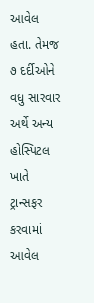આવેલ હતા. તેમજ ૭ દર્દીઓને વધુ સારવાર અર્થે અન્ય હોસ્પિટલ ખાતે ટ્રાન્સફર કરવામાં આવેલ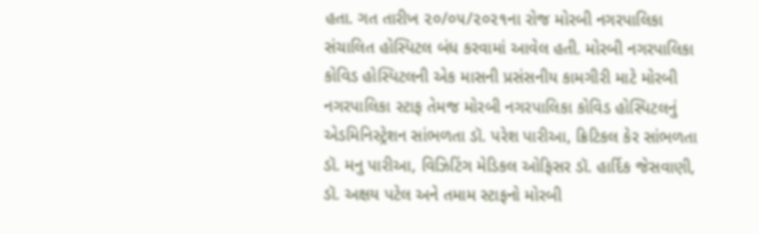હતા. ગત તારીખ ૨૦/૦૫/૨૦૨૧ના રોજ મોરબી નગરપાલિકા સંચાલિત હોસ્પિટલ બંધ કરવામાં આવેલ હતી. મોરબી નગરપાલિકા કોવિડ હોસ્પિટલની એક માસની પ્રસંસનીય કામગીરી માટે મોરબી નગરપાલિકા સ્ટાફ તેમજ મોરબી નગરપાલિકા કોવિડ હોસ્પિટલનું એડમિનિસ્ટ્રેશન સાંભળતા ડૉ. પરેશ પારીઆ, ક્રિટિકલ કેર સાંભળતા ડૉ. મનુ પારીઆ, વિઝિટિંગ મેડિકલ ઓફિસર ડૉ. હાર્દિક જેસવાણી, ડૉ. અક્ષય પટેલ અને તમામ સ્ટાફનો મોરબી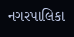નગરપાલિકા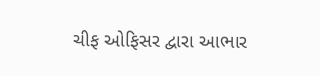ચીફ ઓફિસર દ્વારા આભાર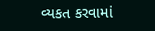વ્યકત કરવામાં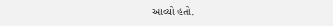આવ્યો હતો.